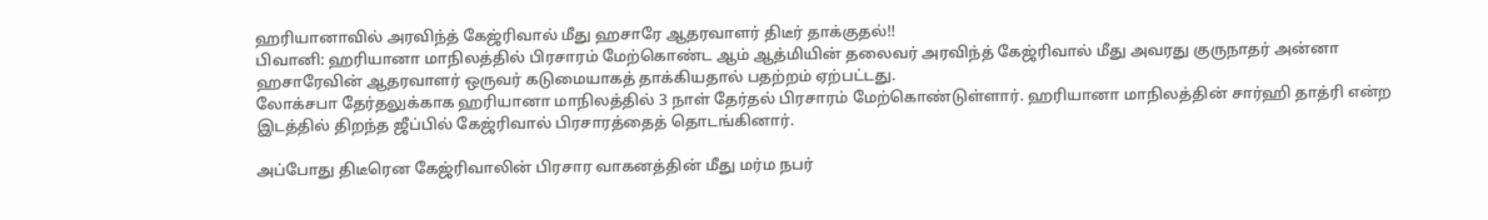ஹரியானாவில் அரவிந்த் கேஜ்ரிவால் மீது ஹசாரே ஆதரவாளர் திடீர் தாக்குதல்!!
பிவானி: ஹரியானா மாநிலத்தில் பிரசாரம் மேற்கொண்ட ஆம் ஆத்மியின் தலைவர் அரவிந்த் கேஜ்ரிவால் மீது அவரது குருநாதர் அன்னா ஹசாரேவின் ஆதரவாளர் ஒருவர் கடுமையாகத் தாக்கியதால் பதற்றம் ஏற்பட்டது.
லோக்சபா தேர்தலுக்காக ஹரியானா மாநிலத்தில் 3 நாள் தேர்தல் பிரசாரம் மேற்கொண்டுள்ளார். ஹரியானா மாநிலத்தின் சார்ஹி தாத்ரி என்ற இடத்தில் திறந்த ஜீப்பில் கேஜ்ரிவால் பிரசாரத்தைத் தொடங்கினார்.

அப்போது திடீரென கேஜ்ரிவாலின் பிரசார வாகனத்தின் மீது மர்ம நபர்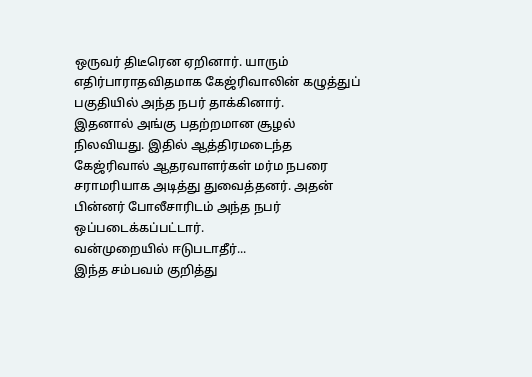ஒருவர் திடீரென ஏறினார். யாரும் எதிர்பாராதவிதமாக கேஜ்ரிவாலின் கழுத்துப் பகுதியில் அந்த நபர் தாக்கினார்.
இதனால் அங்கு பதற்றமான சூழல் நிலவியது. இதில் ஆத்திரமடைந்த கேஜ்ரிவால் ஆதரவாளர்கள் மர்ம நபரை சராமரியாக அடித்து துவைத்தனர். அதன் பின்னர் போலீசாரிடம் அந்த நபர் ஒப்படைக்கப்பட்டார்.
வன்முறையில் ஈடுபடாதீர்...
இந்த சம்பவம் குறித்து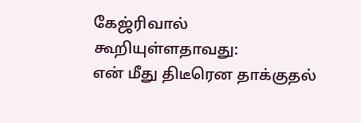கேஜ்ரிவால் கூறியுள்ளதாவது:
என் மீது திடீரென தாக்குதல்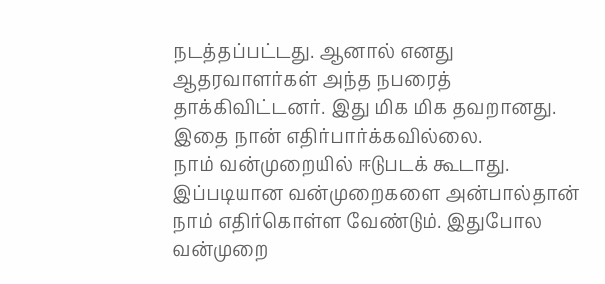நடத்தப்பட்டது. ஆனால் எனது ஆதரவாளர்கள் அந்த நபரைத் தாக்கிவிட்டனர். இது மிக மிக தவறானது. இதை நான் எதிர்பார்க்கவில்லை.
நாம் வன்முறையில் ஈடுபடக் கூடாது. இப்படியான வன்முறைகளை அன்பால்தான் நாம் எதிர்கொள்ள வேண்டும். இதுபோல வன்முறை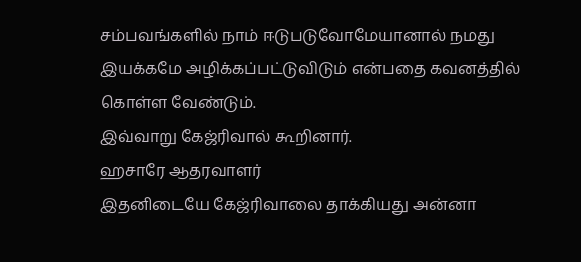சம்பவங்களில் நாம் ஈடுபடுவோமேயானால் நமது இயக்கமே அழிக்கப்பட்டுவிடும் என்பதை கவனத்தில் கொள்ள வேண்டும்.
இவ்வாறு கேஜ்ரிவால் கூறினார்.
ஹசாரே ஆதரவாளர்
இதனிடையே கேஜ்ரிவாலை தாக்கியது அன்னா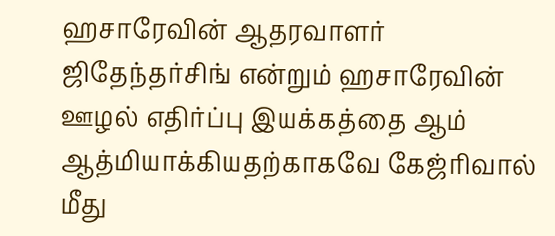ஹசாரேவின் ஆதரவாளர் ஜிதேந்தர்சிங் என்றும் ஹசாரேவின் ஊழல் எதிர்ப்பு இயக்கத்தை ஆம் ஆத்மியாக்கியதற்காகவே கேஜ்ரிவால் மீது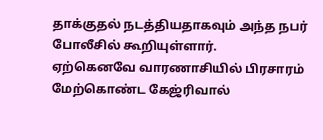தாக்குதல் நடத்தியதாகவும் அந்த நபர் போலீசில் கூறியுள்ளார்.
ஏற்கெனவே வாரணாசியில் பிரசாரம் மேற்கொண்ட கேஜ்ரிவால்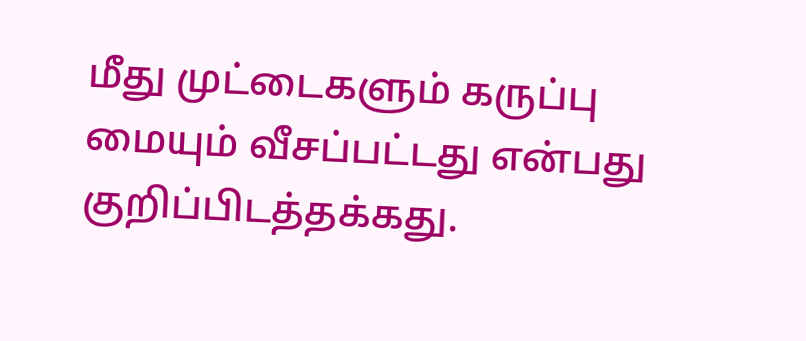மீது முட்டைகளும் கருப்பு மையும் வீசப்பட்டது என்பது குறிப்பிடத்தக்கது.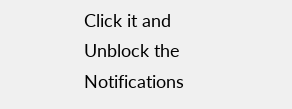Click it and Unblock the Notifications